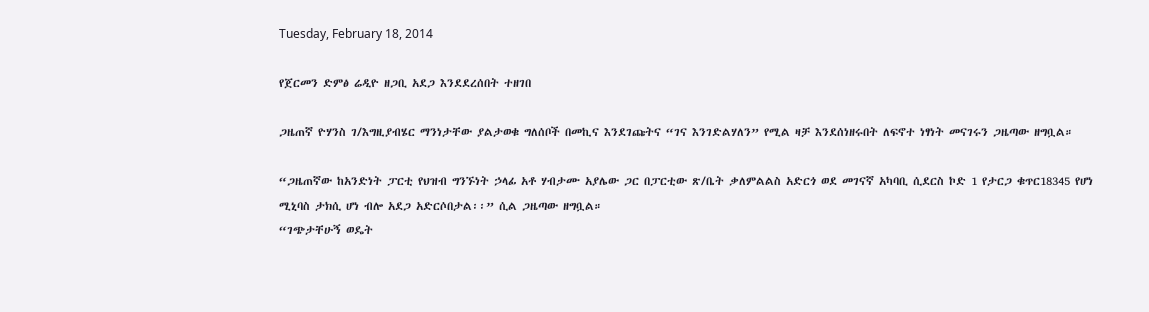Tuesday, February 18, 2014

የጀርመን ድምፅ ሬዲዮ ዘጋቢ አደጋ እንደደረሰበት ተዘገበ

ጋዜጠኛ ዮሃንስ ገ/እግዚያብሄር ማንነታቸው ያልታወቁ ግለሰቦች በመኪና እንደገጩትና “ገና እንገድልሃለን” የሚል ዛቻ እንደሰነዘሩበት ለፍኖተ ነፃነት መናገሩን ጋዜጣው ዘግቧል።

“ጋዜጠኛው ከአንድነት ፓርቲ የህዝብ ግንኙነት ኃላፊ አቶ ሃብታሙ አያሌው ጋር በፓርቲው ጽ/ቤት ቃለምልልስ አድርጎ ወደ መገናኛ አካባቢ ሲደርስ ኮድ 1 የታርጋ ቁጥር18345 የሆነ ሚኒባስ ታክሲ ሆነ ብሎ አደጋ አድርሶበታል፡፡” ሲል ጋዜጣው ዘግቧል።
“ገጭታቸሁኝ ወዴት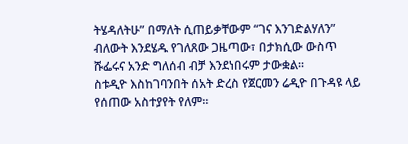ትሄዳለትሁ” በማለት ሲጠይቃቸውም “ገና እንገድልሃለን” ብለውት እንደሄዱ የገለጸው ጋዜጣው፣ በታክሲው ውስጥ ሹፌሩና አንድ ግለሰብ ብቻ እንደነበሩም ታውቋል፡፡
ስቱዲዮ እስከገባንበት ሰአት ድረስ የጀርመን ሬዲዮ በጉዳዩ ላይ የሰጠው አስተያየት የለም።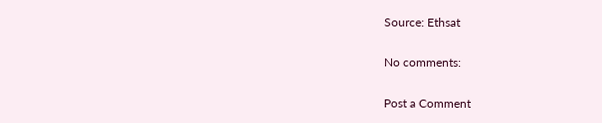Source: Ethsat

No comments:

Post a Comment